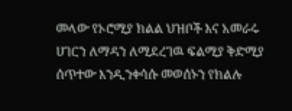መላው የኦሮሚያ ክልል ህዝቦች እና አመራሩ ሀገርን ለማዳን ለሚደረገዉ ፍልሚያ ቅድሚያ ሰጥተው እንዲንቀሳሱ መወሰኑን የክልሉ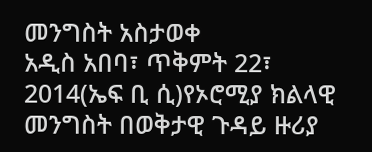መንግስት አስታወቀ
አዲስ አበባ፣ ጥቅምት 22፣ 2014(ኤፍ ቢ ሲ)የኦሮሚያ ክልላዊ መንግስት በወቅታዊ ጉዳይ ዙሪያ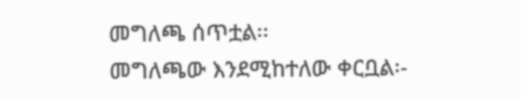መግለጫ ሰጥቷል፡፡
መግለጫው እንደሚከተለው ቀርቧል፡-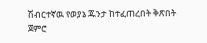ሽብርተኛዉ የወያኔ ጁንታ ከተፈጠረበት ቅጽበት ጀምሮ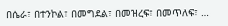በሴራ፣ በተንኮል፣ በመግደል፣ በመዝረፍ፣ በመጥለፍ፣ …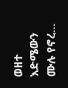ወዘተ እድሜውን ሙሉ የኖረ…